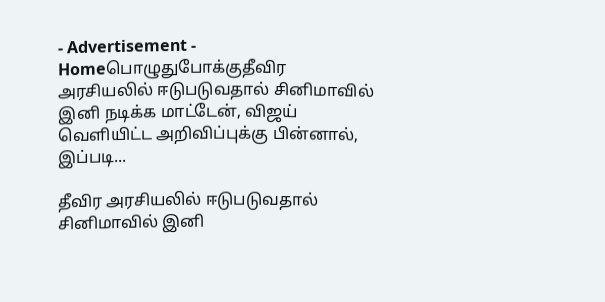- Advertisement -
Homeபொழுதுபோக்குதீவிர அரசியலில் ஈடுபடுவதால் சினிமாவில் இனி நடிக்க மாட்டேன், விஜய் வெளியிட்ட அறிவிப்புக்கு பின்னால், இப்படி...

தீவிர அரசியலில் ஈடுபடுவதால் சினிமாவில் இனி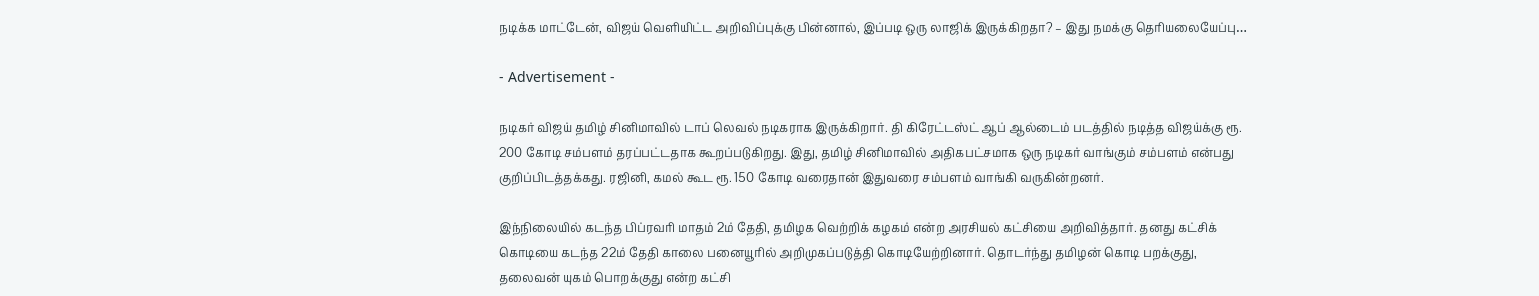நடிக்க மாட்டேன், விஜய் வெளியிட்ட அறிவிப்புக்கு பின்னால், இப்படி ஒரு லாஜிக் இருக்கிறதா? – இது நமக்கு தெரியலையேப்பு…

- Advertisement -

நடிகர் விஜய் தமிழ் சினிமாவில் டாப் லெவல் நடிகராக இருக்கிறார். தி கிரேட்டஸ்ட் ஆப் ஆல்டைம் படத்தில் நடித்த விஜய்க்கு ரூ. 200 கோடி சம்பளம் தரப்பட்டதாக கூறப்படுகிறது. இது, தமிழ் சினிமாவில் அதிகபட்சமாக ஒரு நடிகர் வாங்கும் சம்பளம் என்பது குறிப்பிடத்தக்கது. ரஜினி, கமல் கூட ரூ. 150 கோடி வரைதான் இதுவரை சம்பளம் வாங்கி வருகின்றனர்.

இந்நிலையில் கடந்த பிப்ரவரி மாதம் 2ம் தேதி, தமிழக வெற்றிக் கழகம் என்ற அரசியல் கட்சியை அறிவித்தார். தனது கட்சிக் கொடியை கடந்த 22ம் தேதி காலை பனையூரில் அறிமுகப்படுத்தி கொடியேற்றினார். தொடர்ந்து தமிழன் கொடி பறக்குது, தலைவன் யுகம் பொறக்குது என்ற கட்சி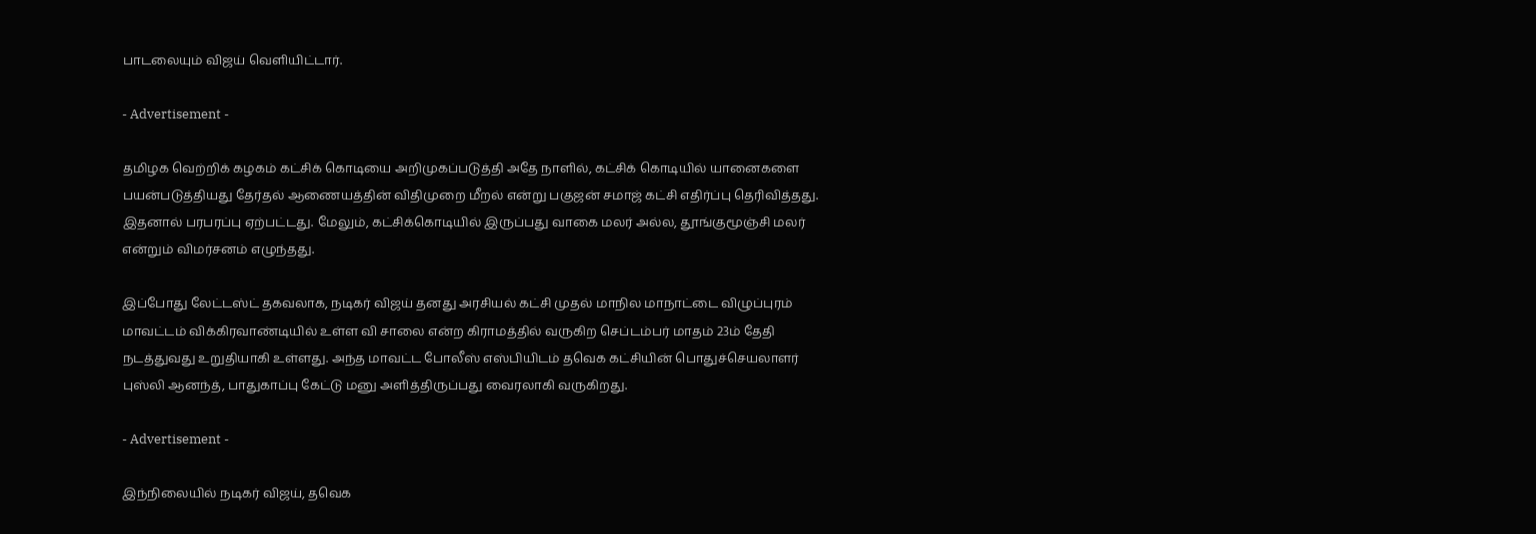பாடலையும் விஜய் வெளியிட்டார்.

- Advertisement -

தமிழக வெற்றிக் கழகம் கட்சிக் கொடியை அறிமுகப்படுத்தி அதே நாளில், கட்சிக் கொடியில் யானைகளை பயன்படுத்தியது தேர்தல் ஆணையத்தின் விதிமுறை மீறல் என்று பகுஜன் சமாஜ் கட்சி எதிர்ப்பு தெரிவித்தது. இதனால் பரபரப்பு ஏற்பட்டது. மேலும், கட்சிக்கொடியில் இருப்பது வாகை மலர் அல்ல, தூங்குமூஞ்சி மலர் என்றும் விமர்சனம் எழுந்தது.

இப்போது லேட்டஸ்ட் தகவலாக, நடிகர் விஜய் தனது அரசியல் கட்சி முதல் மாநில மாநாட்டை விழுப்புரம் மாவட்டம் விக்கிரவாண்டியில் உள்ள வி சாலை என்ற கிராமத்தில் வருகிற செப்டம்பர் மாதம் 23ம் தேதி நடத்துவது உறுதியாகி உள்ளது. அந்த மாவட்ட போலீஸ் எஸ்பியிடம் தவெக கட்சியின் பொதுச்செயலாளர் புஸ்லி ஆனந்த், பாதுகாப்பு கேட்டு மனு அளித்திருப்பது வைரலாகி வருகிறது.

- Advertisement -

இந்நிலையில் நடிகர் விஜய், தவெக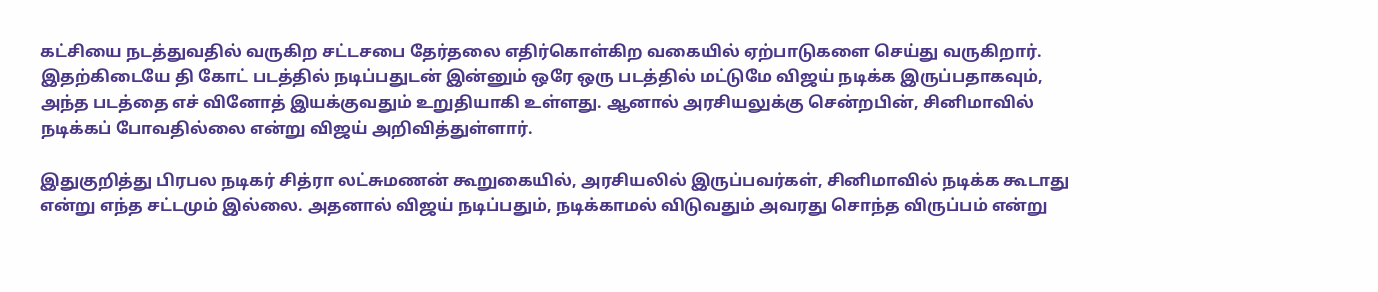கட்சியை நடத்துவதில் வருகிற சட்டசபை தேர்தலை எதிர்கொள்கிற வகையில் ஏற்பாடுகளை செய்து வருகிறார். இதற்கிடையே தி கோட் படத்தில் நடிப்பதுடன் இன்னும் ஒரே ஒரு படத்தில் மட்டுமே விஜய் நடிக்க இருப்பதாகவும், அந்த படத்தை எச் வினோத் இயக்குவதும் உறுதியாகி உள்ளது. ஆனால் அரசியலுக்கு சென்றபின், சினிமாவில் நடிக்கப் போவதில்லை என்று விஜய் அறிவித்துள்ளார்.

இதுகுறித்து பிரபல நடிகர் சித்ரா லட்சுமணன் கூறுகையில், அரசியலில் இருப்பவர்கள், சினிமாவில் நடிக்க கூடாது என்று எந்த சட்டமும் இல்லை. அதனால் விஜய் நடிப்பதும், நடிக்காமல் விடுவதும் அவரது சொந்த விருப்பம் என்று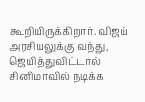கூறியிருக்கிறார். விஜய் அரசியலுக்கு வந்து, ஜெயித்துவிட்டால் சினிமாவில் நடிக்க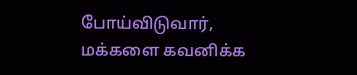போய்விடுவார், மக்களை கவனிக்க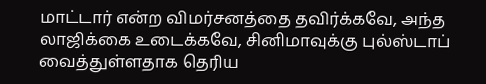மாட்டார் என்ற விமர்சனத்தை தவிர்க்கவே, அந்த லாஜிக்கை உடைக்கவே, சினிமாவுக்கு புல்ஸ்டாப் வைத்துள்ளதாக தெரிய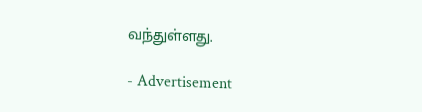வந்துள்ளது.

- Advertisement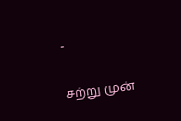-

சற்று முன்